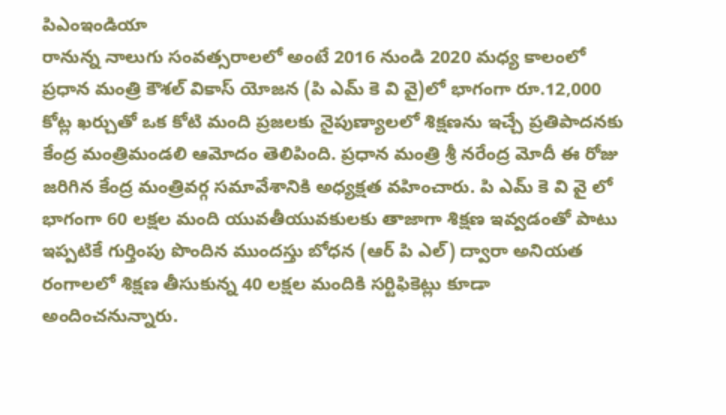పిఎంఇండియా
రానున్న నాలుగు సంవత్సరాలలో అంటే 2016 నుండి 2020 మధ్య కాలంలో ప్రధాన మంత్రి కౌశల్ వికాస్ యోజన (పి ఎమ్ కె వి వై)లో భాగంగా రూ.12,000 కోట్ల ఖర్చుతో ఒక కోటి మంది ప్రజలకు నైపుణ్యాలలో శిక్షణను ఇచ్చే ప్రతిపాదనకు కేంద్ర మంత్రిమండలి ఆమోదం తెలిపింది. ప్రధాన మంత్రి శ్రీ నరేంద్ర మోదీ ఈ రోజు జరిగిన కేంద్ర మంత్రివర్గ సమావేశానికి అధ్యక్షత వహించారు. పి ఎమ్ కె వి వై లో భాగంగా 60 లక్షల మంది యువతీయువకులకు తాజాగా శిక్షణ ఇవ్వడంతో పాటు ఇప్పటికే గుర్తింపు పొందిన ముందస్తు బోధన (ఆర్ పి ఎల్) ద్వారా అనియత రంగాలలో శిక్షణ తీసుకున్న 40 లక్షల మందికి సర్టిఫికెట్లు కూడా అందించనున్నారు.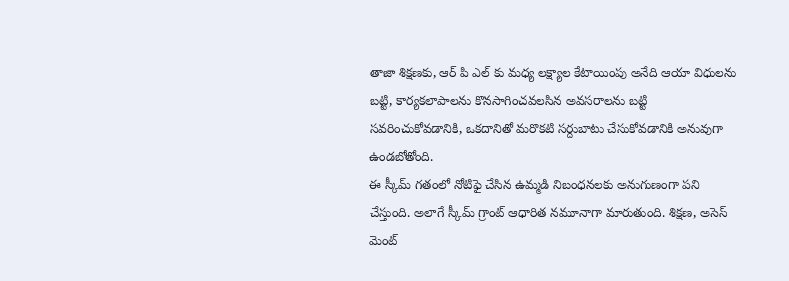తాజా శిక్షణకు, ఆర్ పి ఎల్ కు మధ్య లక్ష్యాల కేటాయింపు అనేది ఆయా విధులను బట్టి, కార్యకలాపాలను కొనసాగించవలసిన అవసరాలను బట్టి సవరించుకోవడానికి, ఒకదానితో మరొకటి సర్దుబాటు చేసుకోవడానికి అనువుగా ఉండబోతోంది.
ఈ స్కీమ్ గతంలో నోటిఫై చేసిన ఉమ్మడి నిబంధనలకు అనుగుణంగా పని చేస్తుంది. అలాగే స్కీమ్ గ్రాంట్ ఆధారిత నమూనాగా మారుతుంది. శిక్షణ, అసెస్ మెంట్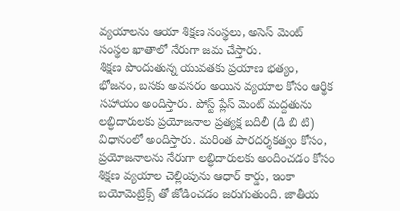వ్యయాలను ఆయా శిక్షణ సంస్థలు, అసెస్ మెంట్ సంస్థల ఖాతాలో నేరుగా జమ చేస్తారు.
శిక్షణ పొందుతున్న యువతకు ప్రయాణ భత్యం, భోజనం, బసకు అవసరం అయిన వ్యయాల కోసం ఆర్థిక సహాయం అందిస్తారు. పోస్ట్ ప్లేస్ మెంట్ మద్దతును లబ్ధిదారులకు ప్రయోజనాల ప్రత్యక్ష బదిలీ (డి బి టి) విధానంలో అందిస్తారు. మరింత పారదర్శకత్వం కోసం, ప్రయోజనాలను నేరుగా లబ్ధిదారులకు అందించడం కోసం శిక్షణ వ్యయాల చెల్లింపును ఆధార్ కార్డు, ఇంకా బయోమెట్రిక్స్ తో జోడించడం జరుగుతుంది. జాతీయ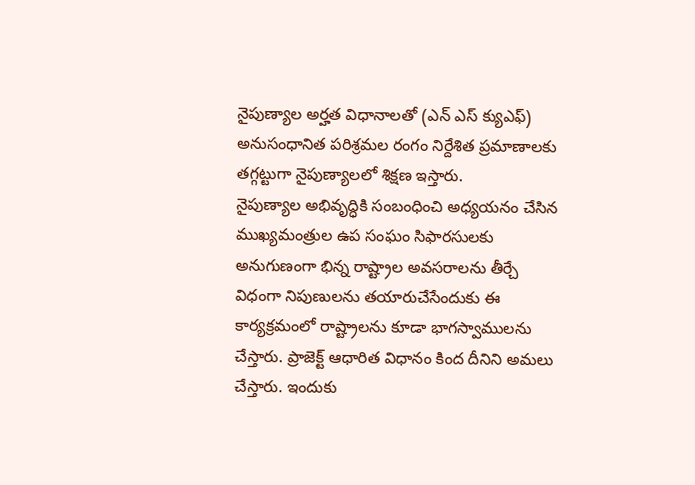నైపుణ్యాల అర్హత విధానాలతో (ఎన్ ఎస్ క్యుఎఫ్) అనుసంధానిత పరిశ్రమల రంగం నిర్దేశిత ప్రమాణాలకు తగ్గట్టుగా నైపుణ్యాలలో శిక్షణ ఇస్తారు.
నైపుణ్యాల అభివృద్ధికి సంబంధించి అధ్యయనం చేసిన ముఖ్యమంత్రుల ఉప సంఘం సిఫారసులకు అనుగుణంగా భిన్న రాష్ట్రాల అవసరాలను తీర్చే విధంగా నిపుణులను తయారుచేసేందుకు ఈ కార్యక్రమంలో రాష్ట్రాలను కూడా భాగస్వాములను చేస్తారు. ప్రాజెక్ట్ ఆధారిత విధానం కింద దీనిని అమలు చేస్తారు. ఇందుకు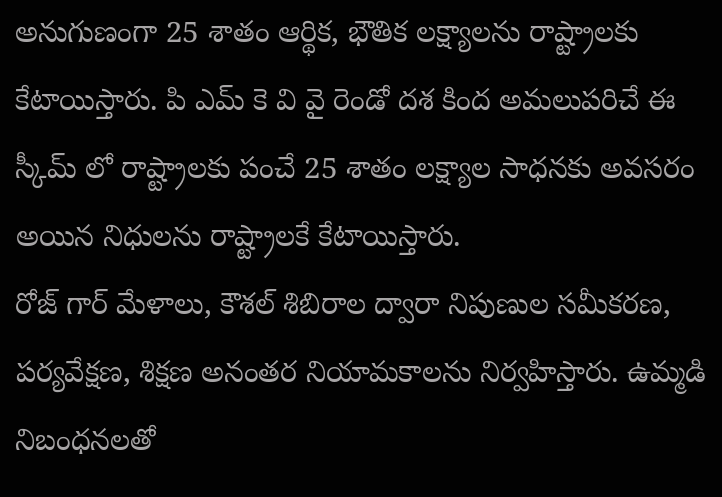అనుగుణంగా 25 శాతం ఆర్థిక, భౌతిక లక్ష్యాలను రాష్ట్రాలకు కేటాయిస్తారు. పి ఎమ్ కె వి వై రెండో దశ కింద అమలుపరిచే ఈ స్కీమ్ లో రాష్ట్రాలకు పంచే 25 శాతం లక్ష్యాల సాధనకు అవసరం అయిన నిధులను రాష్ట్రాలకే కేటాయిస్తారు.
రోజ్ గార్ మేళాలు, కౌశల్ శిబిరాల ద్వారా నిపుణుల సమీకరణ, పర్యవేక్షణ, శిక్షణ అనంతర నియామకాలను నిర్వహిస్తారు. ఉమ్మడి నిబంధనలతో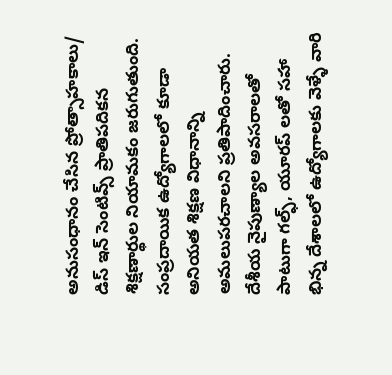అనుసంధానం చేసిన ప్రోత్సాహకాలు/ డిస్ ఇన్ సెంటివ్స్ ప్రాతిపదికన శిక్షణార్థుల నియామకం జరుగుతుంది. సంప్రదాయిక ఉద్యోగాలలో కూడా అనియత శిక్షణ విధానాన్ని అమలుపరచాలని ప్రతిపాదించారు. దేశీయ నైపుణ్యాల అవసరాలతో పాటుగా గల్ఫ్, యూరప్ లతో సహా భిన్న దేశాలలో ఉద్యోగాలకు వెళ్ళే వారి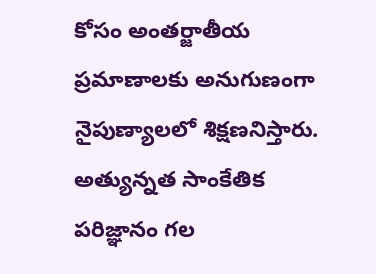కోసం అంతర్జాతీయ ప్రమాణాలకు అనుగుణంగా నైపుణ్యాలలో శిక్షణనిస్తారు. అత్యున్నత సాంకేతిక పరిజ్ఞానం గల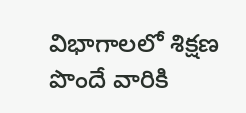విభాగాలలో శిక్షణ పొందే వారికి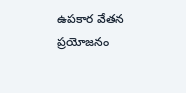ఉపకార వేతన ప్రయోజనం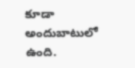కూడా అందుబాటులో ఉంది.